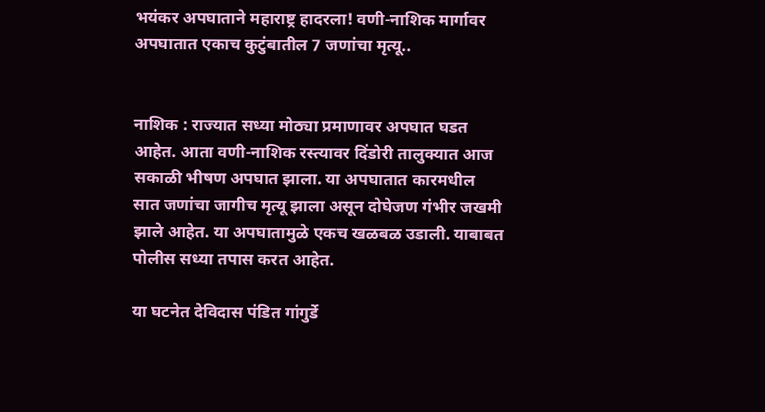भयंकर अपघाताने महाराष्ट्र हादरला! वणी-नाशिक मार्गावर अपघातात एकाच कुटुंबातील 7 जणांचा मृत्यू..


नाशिक : राज्यात सध्या मोठ्या प्रमाणावर अपघात घडत आहेत. आता वणी-नाशिक रस्त्यावर दिंडोरी तालुक्यात आज सकाळी भीषण अपघात झाला. या अपघातात कारमधील सात जणांचा जागीच मृत्यू झाला असून दोघेजण गंभीर जखमी झाले आहेत. या अपघातामुळे एकच खळबळ उडाली. याबाबत पोलीस सध्या तपास करत आहेत.

या घटनेत देविदास पंडित गांगुर्डे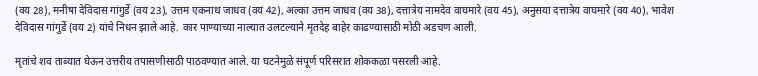(वय 28), मनीषा देविदास गांगुर्डे (वय 23), उत्तम एकनाथ जाधव (वय 42), अल्का उत्तम जाधव (वय 38), दत्तात्रेय नामदेव वाघमारे (वय 45), अनुसया दत्तात्रेय वाघमारे (वय 40), भावेश देविदास गांगुर्डे (वय 2) यांचे निधन झाले आहे. कार पाण्याच्या नाल्यात उलटल्याने मृतदेह बाहेर काढण्यासाठी मोठी अडचण आली.

मृतांचे शव ताब्यात घेऊन उत्तरीय तपासणीसाठी पाठवण्यात आले. या घटनेमुळे संपूर्ण परिसरात शोककळा पसरली आहे.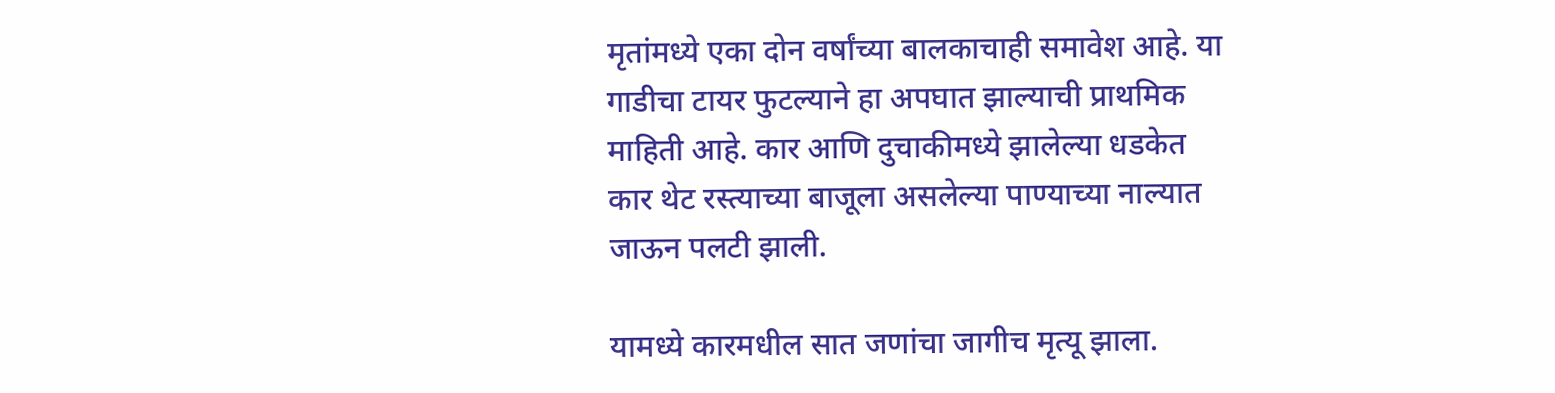मृतांमध्ये एका दोन वर्षांच्या बालकाचाही समावेश आहे. या गाडीचा टायर फुटल्याने हा अपघात झाल्याची प्राथमिक माहिती आहे. कार आणि दुचाकीमध्ये झालेल्या धडकेत कार थेट रस्त्याच्या बाजूला असलेल्या पाण्याच्या नाल्यात जाऊन पलटी झाली.

यामध्ये कारमधील सात जणांचा जागीच मृत्यू झाला.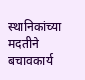स्थानिकांच्या मदतीने बचावकार्य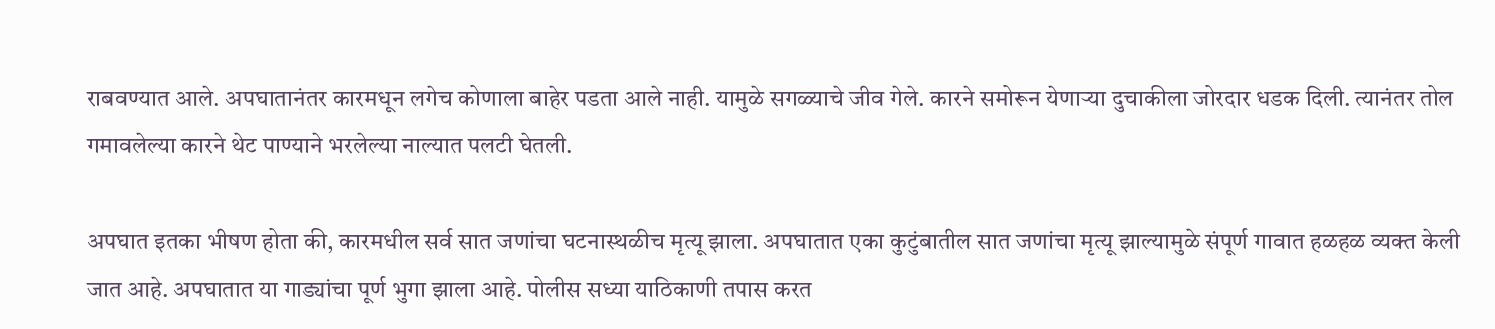राबवण्यात आले. अपघातानंतर कारमधून लगेच कोणाला बाहेर पडता आले नाही. यामुळे सगळ्याचे जीव गेले. कारने समोरून येणाऱ्या दुचाकीला जोरदार धडक दिली. त्यानंतर तोल गमावलेल्या कारने थेट पाण्याने भरलेल्या नाल्यात पलटी घेतली.

अपघात इतका भीषण होता की, कारमधील सर्व सात जणांचा घटनास्थळीच मृत्यू झाला. अपघातात एका कुटुंबातील सात जणांचा मृत्यू झाल्यामुळे संपूर्ण गावात हळहळ व्यक्त केली जात आहे. अपघातात या गाड्यांचा पूर्ण भुगा झाला आहे. पोलीस सध्या याठिकाणी तपास करत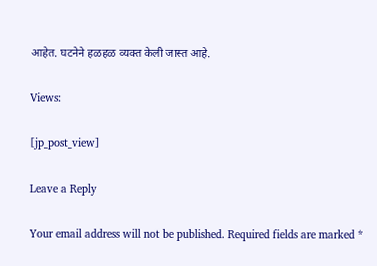आहेत. घटनेने हळहळ व्यक्त केली जास्त आहे.

Views:

[jp_post_view]

Leave a Reply

Your email address will not be published. Required fields are marked *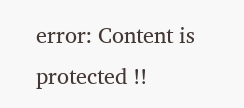error: Content is protected !!